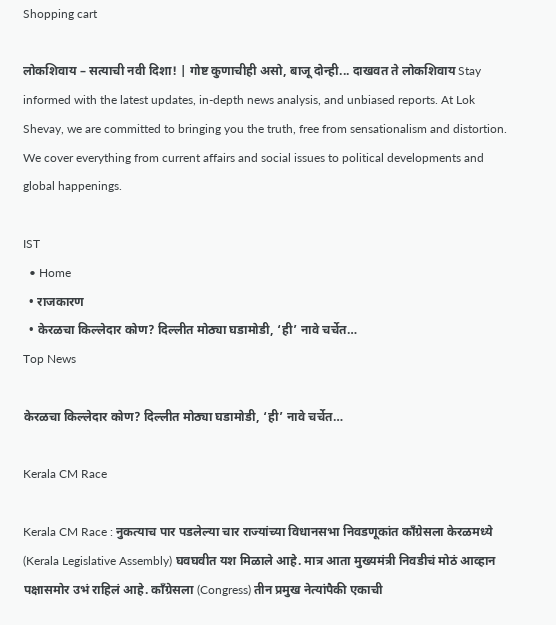Shopping cart

लोकशिवाय – सत्याची नवी दिशा! | गोष्ट कुणाचीही असो, बाजू दोन्ही... दाखवत ते लोकशिवाय Stay informed with the latest updates, in-depth news analysis, and unbiased reports. At Lok Shevay, we are committed to bringing you the truth, free from sensationalism and distortion. We cover everything from current affairs and social issues to political developments and global happenings.

IST
  • Home
  • राजकारण
  • केरळचा किल्लेदार कोण? दिल्लीत मोठ्या घडामोडी, ‘ही’ नावे चर्चेत…
Top News

केरळचा किल्लेदार कोण? दिल्लीत मोठ्या घडामोडी, ‘ही’ नावे चर्चेत…

Kerala CM Race

Kerala CM Race : नुकत्याच पार पडलेल्या चार राज्यांच्या विधानसभा निवडणूकांत काँग्रेसला केरळमध्ये  (Kerala Legislative Assembly) घवघवीत यश मिळाले आहे. मात्र आता मुख्यमंत्री निवडीचं मोठं आव्हान पक्षासमोर उभं राहिलं आहे. काँग्रेसला (Congress) तीन प्रमुख नेत्यांपैकी एकाची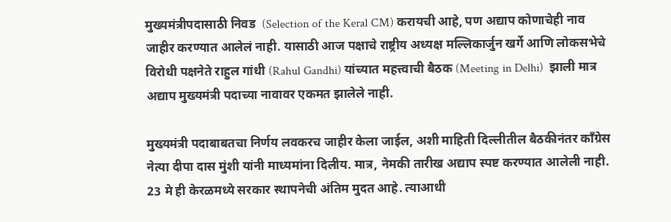मुख्यमंत्रीपदासाठी निवड  (Selection of the Keral CM) करायची आहे, पण अद्याप कोणाचेही नाव जाहीर करण्यात आलेलं नाही. यासाठी आज पक्षाचे राष्ट्रीय अध्यक्ष मल्लिकार्जुन खर्गे आणि लोकसभेचे विरोधी पक्षनेते राहुल गांधी (Rahul Gandhi) यांच्यात महत्त्वाची बैठक (Meeting in Delhi)  झाली मात्र अद्याप मुख्यमंत्री पदाच्या नावावर एकमत झालेले नाही.

मुख्यमंत्री पदाबाबतचा निर्णय लवकरच जाहीर केला जाईल, अशी माहिती दिल्लीतील बैठकीनंतर काँग्रेस नेत्या दीपा दास मुंशी यांनी माध्यमांना दिलीय. मात्र, नेमकी तारीख अद्याप स्पष्ट करण्यात आलेली नाही. 23 मे ही केरळमध्ये सरकार स्थापनेची अंतिम मुदत आहे. त्याआधी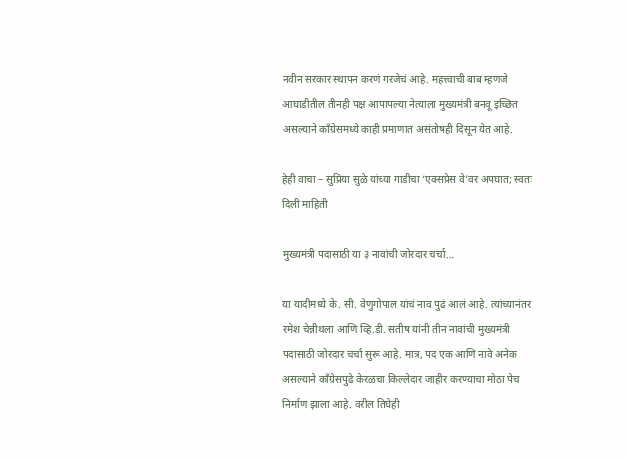नवीन सरकार स्थापन करणं गरजेचं आहे. महत्त्वाची बाब म्हणजे आघाडीतील तीनही पक्ष आपापल्या नेत्याला मुख्यमंत्री बनवू इच्छित असल्याने काँग्रेसमध्ये काही प्रमाणात असंतोषही दिसून येत आहे.

हेही वाचा – सुप्रिया सुळे यांच्या गाडीचा ‘एक्सप्रेस वे’वर अपघात; स्वतः दिली माहिती

मुख्यमंत्री पदासाठी या ३ नावांची जोरदार चर्चा…

या यादीमध्ये के. सी. वेणुगोपाल यांचं नाव पुढं आलं आहे. त्यांच्यानंतर रमेश चेन्नीथला आणि व्हि.डी. सतीष यांनी तीन नावांची मुख्यमंत्री पदासाठी जोरदार चर्चा सुरू आहे. मात्र, पद एक आणि नावे अनेक असल्याने काँग्रेसपुढे केरळचा किल्लेदार जाहीर करण्याचा मोठा पेच निर्माण झाला आहे. वरील तिघेही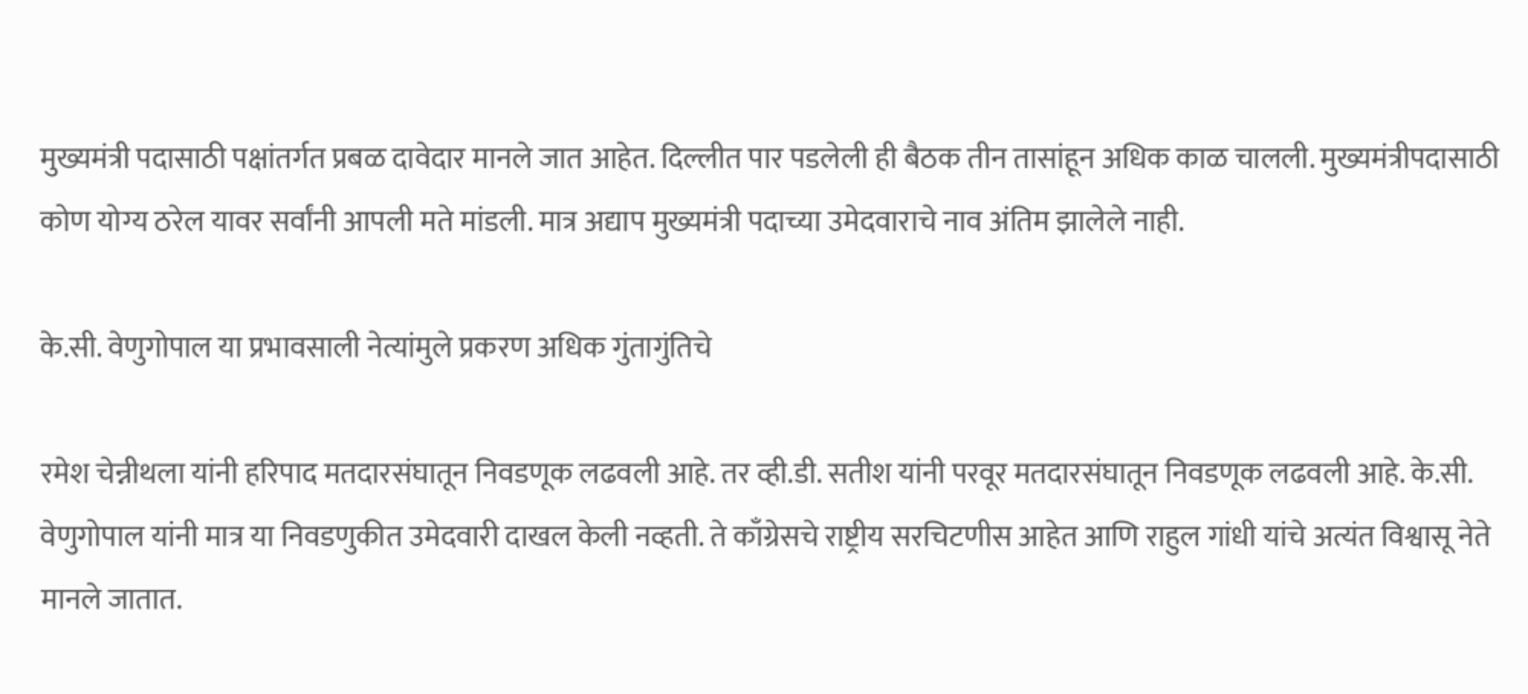मुख्यमंत्री पदासाठी पक्षांतर्गत प्रबळ दावेदार मानले जात आहेत. दिल्लीत पार पडलेली ही बैठक तीन तासांहून अधिक काळ चालली. मुख्यमंत्रीपदासाठी कोण योग्य ठरेल यावर सर्वांनी आपली मते मांडली. मात्र अद्याप मुख्यमंत्री पदाच्या उमेदवाराचे नाव अंतिम झालेले नाही.

के.सी. वेणुगोपाल या प्रभावसाली नेत्यांमुले प्रकरण अधिक गुंतागुंतिचे

रमेश चेन्नीथला यांनी हरिपाद मतदारसंघातून निवडणूक लढवली आहे. तर व्ही.डी. सतीश यांनी परवूर मतदारसंघातून निवडणूक लढवली आहे. के.सी. वेणुगोपाल यांनी मात्र या निवडणुकीत उमेदवारी दाखल केली नव्हती. ते काँग्रेसचे राष्ट्रीय सरचिटणीस आहेत आणि राहुल गांधी यांचे अत्यंत विश्वासू नेते मानले जातात.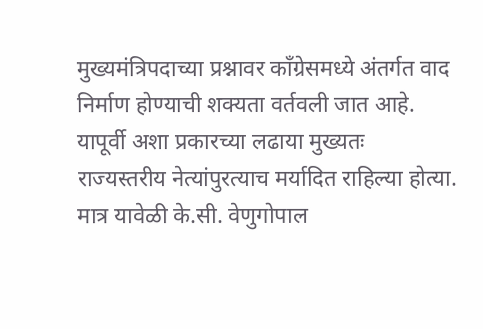मुख्यमंत्रिपदाच्या प्रश्नावर काँग्रेसमध्ये अंतर्गत वाद निर्माण होण्याची शक्यता वर्तवली जात आहे. यापूर्वी अशा प्रकारच्या लढाया मुख्यतः राज्यस्तरीय नेत्यांपुरत्याच मर्यादित राहिल्या होत्या. मात्र यावेळी के.सी. वेणुगोपाल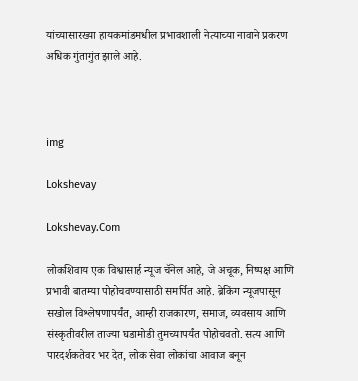यांच्यासारख्या हायकमांडमधील प्रभावशाली नेत्याच्या नावाने प्रकरण अधिक गुंतागुंत झाले आहे.



img

Lokshevay

Lokshevay.Com

लोकशिवाय एक विश्वासार्ह न्यूज चॅनेल आहे, जे अचूक, निष्पक्ष आणि प्रभावी बातम्या पोहोचवण्यासाठी समर्पित आहे. ब्रेकिंग न्यूजपासून सखोल विश्लेषणापर्यंत, आम्ही राजकारण, समाज, व्यवसाय आणि संस्कृतीवरील ताज्या घडामोडी तुमच्यापर्यंत पोहोचवतो. सत्य आणि पारदर्शकतेवर भर देत, लोक सेवा लोकांचा आवाज बनून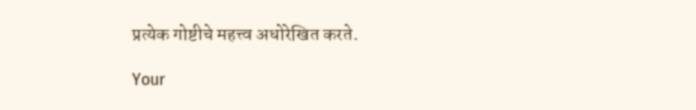प्रत्येक गोष्टीचे महत्त्व अधोरेखित करते.

Your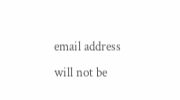email address will not be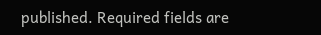published. Required fields are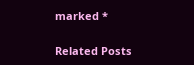marked *

Related Posts